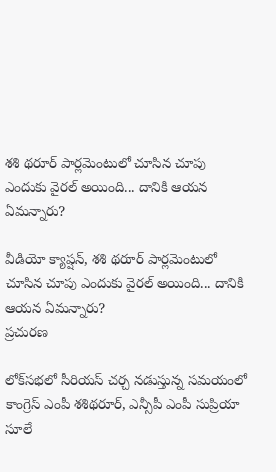శశి థరూర్ పార్లమెంటులో చూసిన చూపు ఎందుకు వైరల్ అయింది... దానికి ఆయన ఏమన్నారు?

వీడియో క్యాప్షన్, శశి థరూర్ పార్లమెంటులో చూసిన చూపు ఎందుకు వైరల్ అయింది... దానికి ఆయన ఏమన్నారు?
ప్రచురణ

లోక్‌సభలో సీరియస్ చర్చ నడుస్తున్న సమయంలో కాంగ్రెస్ ఎంపీ శశిథరూర్, ఎన్సీపీ ఎంపీ సుప్రియా సూలే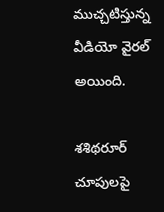ముచ్చటిస్తున్న వీడియో వైరల్ అయింది.

శశిథరూర్ చూపులపై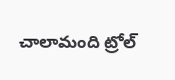చాలామంది ట్రోల్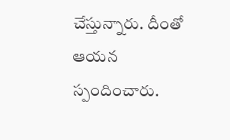చేస్తున్నారు. దీంతో ఆయన స్పందించారు.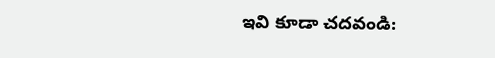ఇవి కూడా చదవండి: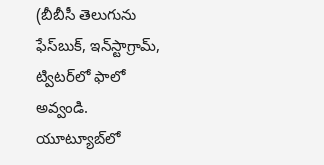(బీబీసీ తెలుగును ఫేస్‌బుక్, ఇన్‌స్టాగ్రామ్‌, ట్విటర్‌లో ఫాలో అవ్వండి. యూట్యూబ్‌లో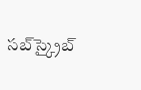సబ్‌స్క్రైబ్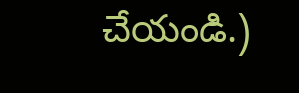చేయండి.)